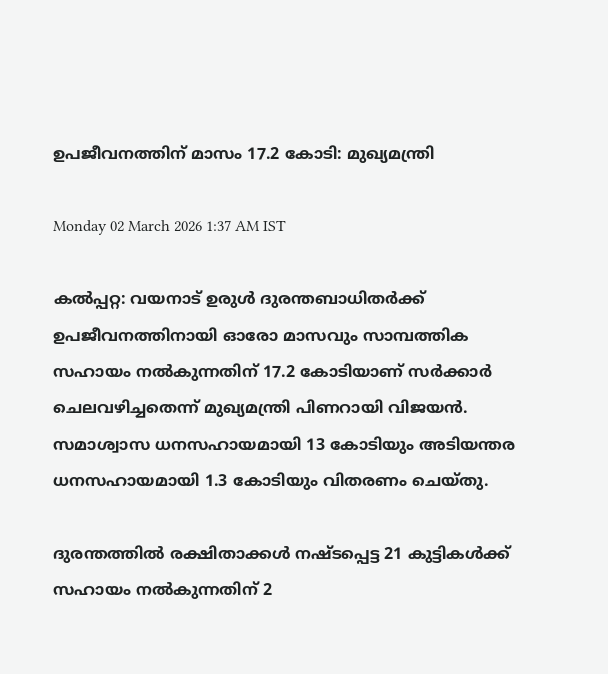ഉപജീവനത്തിന് മാസം 17.2 കോടി: മുഖ്യമന്ത്രി

Monday 02 March 2026 1:37 AM IST

കൽപ്പറ്റ: വയനാട് ഉരുൾ ദുരന്തബാധിതർക്ക് ഉപജീവനത്തിനായി ഓരോ മാസവും സാമ്പത്തിക സഹായം നൽകുന്നതിന് 17.2 കോടിയാണ് സർക്കാർ ചെലവഴിച്ചതെന്ന് മുഖ്യമന്ത്രി പിണറായി വിജയൻ. സമാശ്വാസ ധനസഹായമായി 13 കോടിയും അടിയന്തര ധനസഹായമായി 1.3 കോടിയും വിതരണം ചെയ്തു.

ദുരന്തത്തിൽ രക്ഷിതാക്കൾ നഷ്ടപ്പെട്ട 21 കുട്ടികൾക്ക് സഹായം നൽകുന്നതിന് 2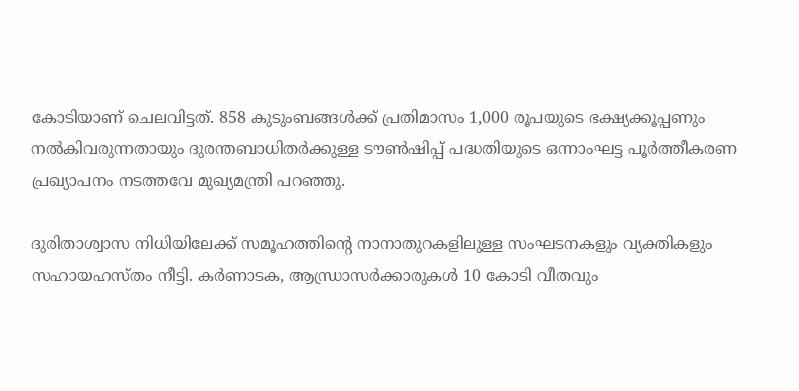കോടിയാണ് ചെലവിട്ടത്. 858 കുടുംബങ്ങൾക്ക് പ്രതിമാസം 1,000 രൂപയുടെ ഭക്ഷ്യക്കൂപ്പണും നൽകിവരുന്നതായും ദുരന്തബാധിതർക്കുള്ള ടൗൺഷിപ്പ് പദ്ധതിയുടെ ഒന്നാംഘട്ട പൂർത്തീകരണ പ്രഖ്യാപനം നടത്തവേ മുഖ്യമന്ത്രി പറഞ്ഞു.

ദുരിതാശ്വാസ നിധിയിലേക്ക് സമൂഹത്തിന്റെ നാനാതുറകളിലുള്ള സംഘടനകളും വ്യക്തികളും സഹായഹസ്തം നീട്ടി. കർണാടക, ആന്ധ്രാസർക്കാരുകൾ 10 കോടി വീതവും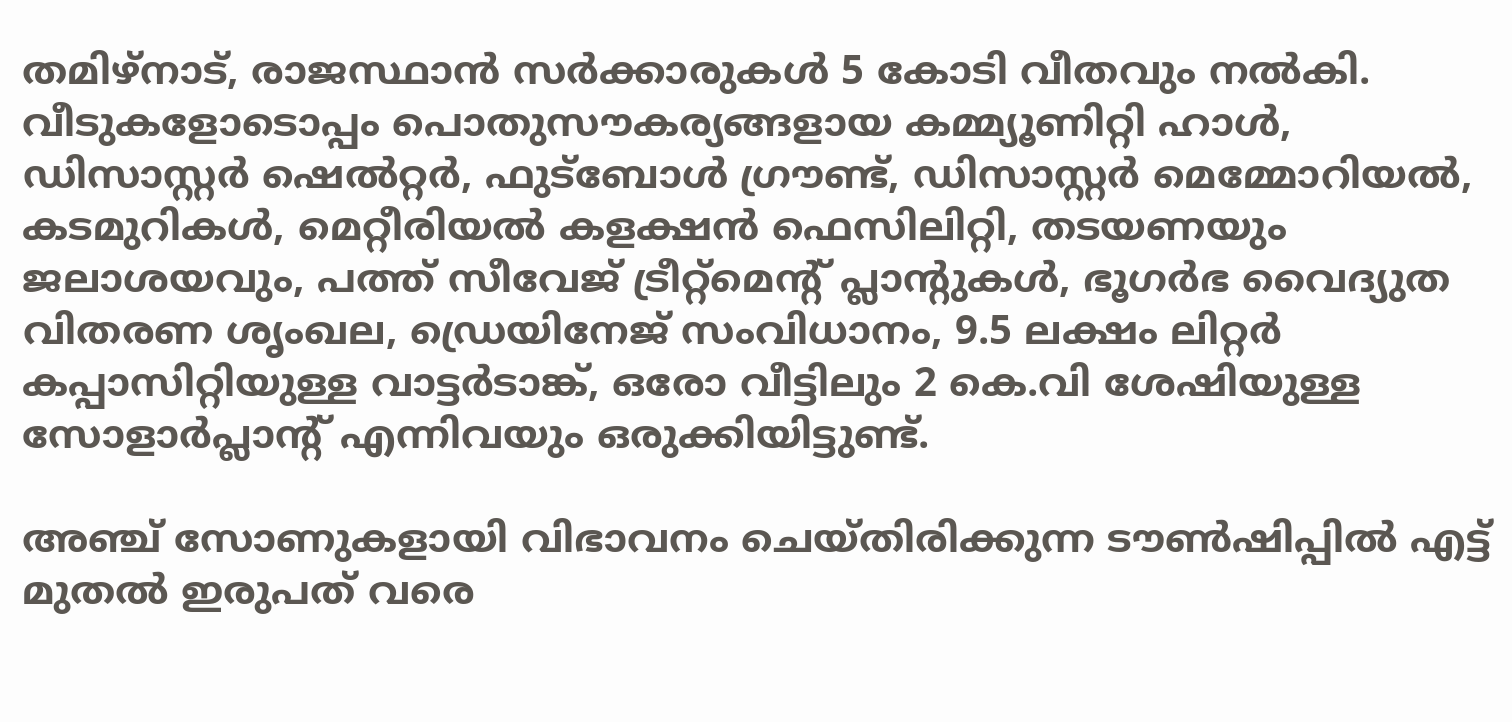തമിഴ്നാട്, രാജസ്ഥാൻ സർക്കാരുകൾ 5 കോടി വീതവും നൽകി. വീടുകളോടൊപ്പം പൊതുസൗകര്യങ്ങളായ കമ്മ്യൂണിറ്റി ഹാൾ, ഡിസാസ്റ്റർ ഷെൽറ്റർ, ഫുട്‌ബോൾ ഗ്രൗണ്ട്, ഡിസാസ്റ്റർ മെമ്മോറിയൽ, കടമുറികൾ, മെറ്റീരിയൽ കളക്ഷൻ ഫെസിലിറ്റി, തടയണയും ജലാശയവും, പത്ത് സീവേജ് ട്രീറ്റ്‌മെന്റ് പ്ലാന്റുകൾ, ഭൂഗർഭ വൈദ്യുത വിതരണ ശൃംഖല, ഡ്രെയിനേജ് സംവിധാനം, 9.5 ലക്ഷം ലിറ്റർ കപ്പാസിറ്റിയുള്ള വാട്ടർടാങ്ക്, ഒരോ വീട്ടിലും 2 കെ.വി ശേഷിയുള്ള സോളാർപ്ലാന്റ് എന്നിവയും ഒരുക്കിയിട്ടുണ്ട്.

അഞ്ച് സോണുകളായി വിഭാവനം ചെയ്തിരിക്കുന്ന ടൗൺഷിപ്പിൽ എട്ട് മുതൽ ഇരുപത് വരെ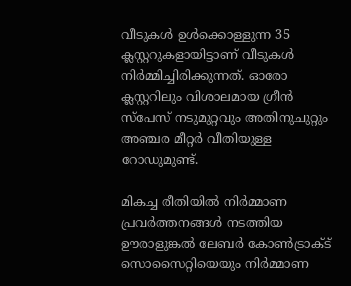വീടുകൾ ഉൾക്കൊള്ളുന്ന 35 ക്ലസ്റ്ററുകളായിട്ടാണ് വീടുകൾ നിർമ്മിച്ചിരിക്കുന്നത്. ഓരോ ക്ലസ്റ്ററിലും വിശാലമായ ഗ്രീൻ സ്‌പേസ് നടുമുറ്റവും അതിനുചുറ്റും അഞ്ചര മീറ്റർ വീതിയുള്ള റോഡുമുണ്ട്.

മികച്ച രീതിയിൽ നിർമ്മാണ പ്രവർത്തനങ്ങൾ നടത്തിയ ഊരാളുങ്കൽ ലേബർ കോൺട്രാക്ട് സൊസൈറ്റിയെയും നിർമ്മാണ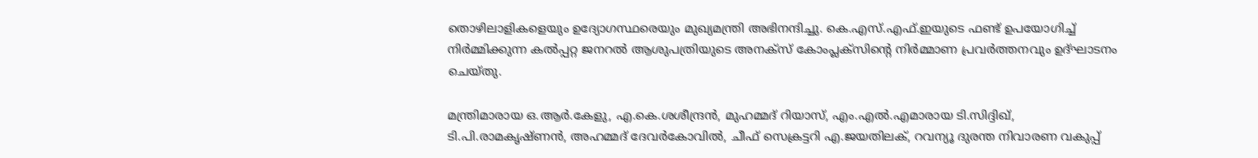തൊഴിലാളികളെയും ഉദ്യോഗസ്ഥരെയും മുഖ്യമന്ത്രി അഭിനന്ദിച്ചു. കെ.എസ്.എഫ്.ഇയുടെ ഫണ്ട് ഉപയോഗിച്ച് നിർമ്മിക്കുന്ന കൽപ്പറ്റ ജനറൽ ആശുപത്രിയുടെ അനക്സ് കോംപ്ലക്സിന്റെ നിർമ്മാണ പ്രവർത്തനവും ഉദ്ഘാടനം ചെയ്തു.

മന്ത്രിമാരായ ഒ.ആർ.കേളു, എ.കെ.ശശീന്ദ്രൻ, മുഹമ്മദ് റിയാസ്, എം.എൽ.എമാരായ ടി.സിദ്ദിഖ്, ടി.പി.രാമകൃഷ്ണൻ, അഹമ്മദ് ദേവർകോവിൽ, ചീഫ് സെക്രട്ടറി എ.ജയതിലക്, റവന്യൂ ദുരന്ത നിവാരണ വകുപ്പ്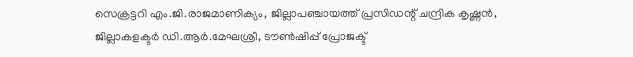സെക്രട്ടറി എം.ജി.രാജമാണിക്യം, ജില്ലാപഞ്ചായത്ത് പ്രസിഡന്റ് ചന്ദ്രിക കൃഷ്ണൻ, ജില്ലാകളക്ടർ ഡി.ആർ.മേഘശ്രീ, ടൗൺഷിപ്പ് പ്രോജക്ട്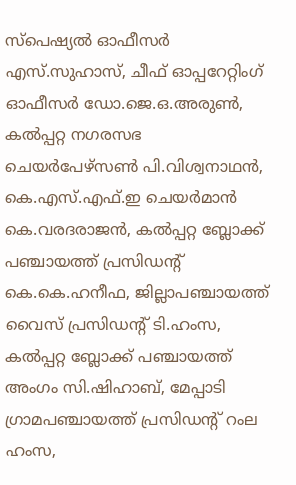സ്‌പെഷ്യൽ ഓഫീസർ എസ്.സുഹാസ്, ചീഫ് ഓപ്പറേറ്റിംഗ് ഓഫീസർ ഡോ.ജെ.ഒ.അരുൺ, കൽപ്പറ്റ നഗരസഭ ചെയർപേഴ്സൺ പി.വിശ്വനാഥൻ, കെ.എസ്.എഫ്.ഇ ചെയർമാൻ കെ.വരദരാജൻ, കൽപ്പറ്റ ബ്ലോക്ക് പഞ്ചായത്ത് പ്രസിഡന്റ് കെ.കെ.ഹനീഫ, ജില്ലാപഞ്ചായത്ത് വൈസ് പ്രസിഡന്റ് ടി.ഹംസ, കൽപ്പറ്റ ബ്ലോക്ക് പഞ്ചായത്ത് അംഗം സി.ഷിഹാബ്, മേപ്പാടി ഗ്രാമപഞ്ചായത്ത് പ്രസിഡന്റ് റംല ഹംസ,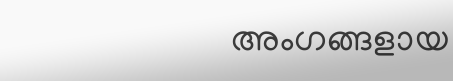അംഗങ്ങളായ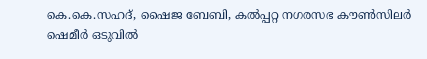കെ.കെ.സഹദ്, ഷൈജ ബേബി, കൽപ്പറ്റ നഗരസഭ കൗൺസിലർ ഷെമീർ ഒടുവിൽ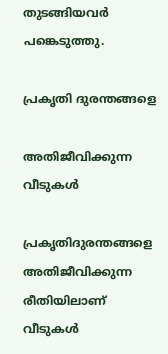തുടങ്ങിയവർ പങ്കെടുത്തു.

പ്രകൃതി ദുരന്തങ്ങളെ

അതിജീവിക്കുന്ന വീടുകൾ

പ്രകൃതിദുരന്തങ്ങളെ അതിജീവിക്കുന്ന രീതിയിലാണ് വീടുകൾ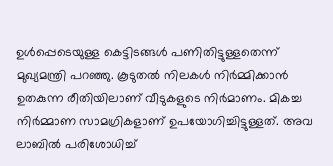ഉൾപ്പെടെയുള്ള കെട്ടിടങ്ങൾ പണിതിട്ടുള്ളതെന്ന് മുഖ്യമന്ത്രി പറഞ്ഞു. കൂടുതൽ നിലകൾ നിർമ്മിക്കാൻ ഉതകുന്ന രീതിയിലാണ് വീടുകളുടെ നിർമാണം. മികച്ച നിർമ്മാണ സാമഗ്രികളാണ് ഉപയോഗിച്ചിട്ടുള്ളത്. അവ ലാബിൽ പരിശോധിച്ച്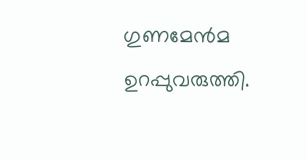ഗുണമേൻമ ഉറപ്പുവരുത്തി.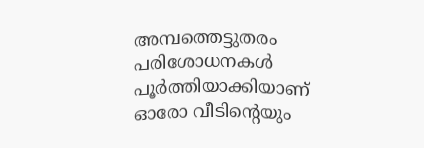അമ്പത്തെട്ടുതരം പരിശോധനകൾ പൂർത്തിയാക്കിയാണ് ഓരോ വീടിന്റെയും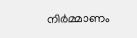നിർമ്മാണം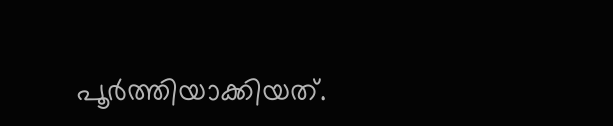പൂർത്തിയാക്കിയത്.